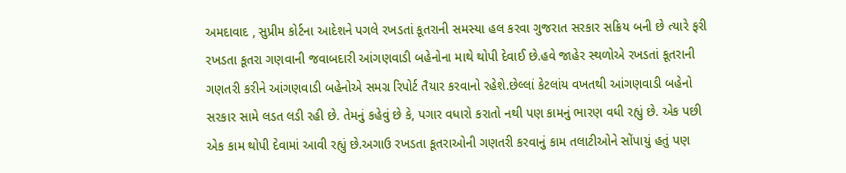અમદાવાદ , સુપ્રીમ કોર્ટના આદેશને પગલે રખડતાં કૂતરાની સમસ્યા હલ કરવા ગુજરાત સરકાર સક્રિય બની છે ત્યારે ફરી રખડતા કૂતરા ગણવાની જવાબદારી આંગણવાડી બહેનોના માથે થોપી દેવાઈ છે.હવે જાહેર સ્થળોએ રખડતાં કૂતરાની ગણતરી કરીને આંગણવાડી બહેનોએ સમગ્ર રિપોર્ટ તૈયાર કરવાનો રહેશે.છેલ્લાં કેટલાંય વખતથી આંગણવાડી બહેનો સરકાર સામે લડત લડી રહી છે. તેમનું કહેવું છે કે, પગાર વધારો કરાતો નથી પણ કામનું ભારણ વધી રહ્યું છે. એક પછી એક કામ થોપી દેવામાં આવી રહ્યું છે.અગાઉ રખડતા કૂતરાઓની ગણતરી કરવાનું કામ તલાટીઓને સોંપાયું હતું પણ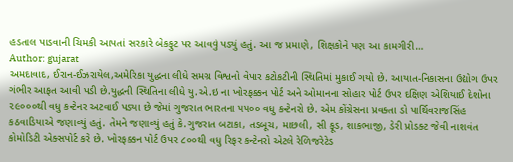હડતાલ પાડવાની ચિમકી આપતાં સરકારે બેકફુટ પર આવવું પડ્યું હતું. આ જ પ્રમાણે, શિક્ષકોને પણ આ કામગીરી…
Author: gujarat
અમદાવાદ, ઈરાન-ઈઝરાયેલ,અમેરિકા યુદ્ધના લીધે સમગ્ર વિશ્વનો વેપાર કટોકટીની સ્થિતિમાં મુકાઈ ગયો છે. આયાત-નિકાસના ઉદ્યોગ ઉપર ગંભીર આફત આવી પડી છે.યુદ્ધની સ્થિતિના લીધે યુ.એ.ઇ ના ખોરફક્કન પોર્ટ અને ઓમાનના સોહાર પોર્ટ ઉપર દક્ષિણ એશિયાઈ દેશોના ૨૯૦૦૦થી વધુ કન્ટેનર અટવાઈ પડ્યા છે જેમાં ગુજરાત ભારતના ૫૫૦૦ વધુ કન્ટેનરો છે. એમ કોંગ્રેસના પ્રવક્તા ડો પાર્થિવરાજસિંહ કઠવાડિયાએ જણાવ્યું હતું. તેમને જણાવ્યું હતું કે.ગુજરાત બટાકા, તડબૂચ, માછલી, સી ફૂડ, શાકભાજી, ડેરી પ્રોડક્ટ જેવી નાશવંત કોમોડિટી એક્સપોર્ટ કરે છે. ખોરફક્કન પોર્ટ ઉપર ૮૦૦થી વધુ રિફર કન્ટેનરો એટલે રેળિજરેટેડ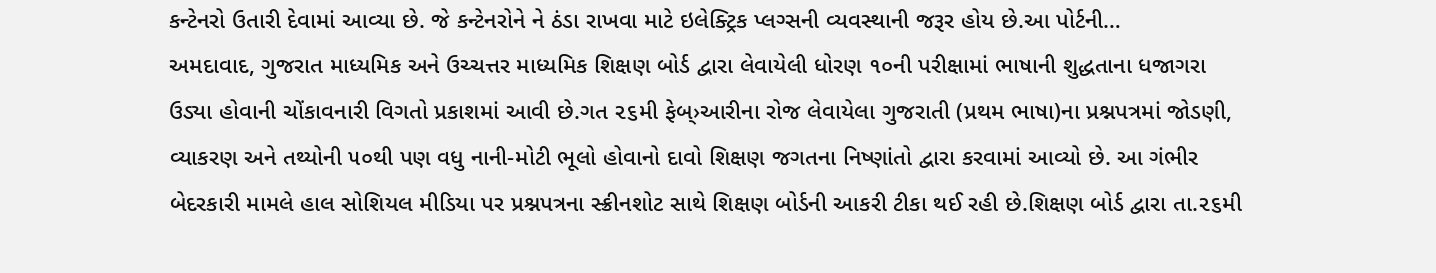કન્ટેનરો ઉતારી દેવામાં આવ્યા છે. જે કન્ટેનરોને ને ઠંડા રાખવા માટે ઇલેક્ટ્રિક પ્લગ્સની વ્યવસ્થાની જરૂર હોય છે.આ પોર્ટની…
અમદાવાદ, ગુજરાત માધ્યમિક અને ઉચ્ચત્તર માધ્યમિક શિક્ષણ બોર્ડ દ્વારા લેવાયેલી ધોરણ ૧૦ની પરીક્ષામાં ભાષાની શુદ્ધતાના ધજાગરા ઉડ્યા હોવાની ચોંકાવનારી વિગતો પ્રકાશમાં આવી છે.ગત ૨૬મી ફેબ્›આરીના રોજ લેવાયેલા ગુજરાતી (પ્રથમ ભાષા)ના પ્રશ્નપત્રમાં જોડણી, વ્યાકરણ અને તથ્યોની ૫૦થી પણ વધુ નાની-મોટી ભૂલો હોવાનો દાવો શિક્ષણ જગતના નિષ્ણાંતો દ્વારા કરવામાં આવ્યો છે. આ ગંભીર બેદરકારી મામલે હાલ સોશિયલ મીડિયા પર પ્રશ્નપત્રના સ્ક્રીનશોટ સાથે શિક્ષણ બોર્ડની આકરી ટીકા થઈ રહી છે.શિક્ષણ બોર્ડ દ્વારા તા.૨૬મી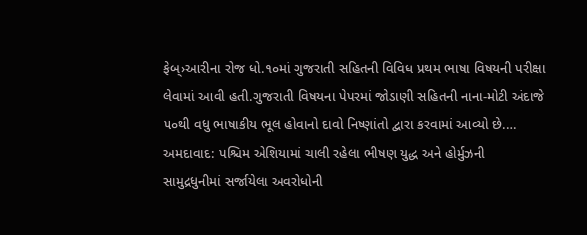ફેબ્›આરીના રોજ ધો.૧૦માં ગુજરાતી સહિતની વિવિધ પ્રથમ ભાષા વિષયની પરીક્ષા લેવામાં આવી હતી.ગુજરાતી વિષયના પેપરમાં જોડાણી સહિતની નાના-મોટી અંદાજે ૫૦થી વધુ ભાષાકીય ભૂલ હોવાનો દાવો નિષ્ણાંતો દ્વારા કરવામાં આવ્યો છે.…
અમદાવાદ: પશ્ચિમ એશિયામાં ચાલી રહેલા ભીષણ યુદ્ધ અને હોર્મુઝની સામુદ્રધુનીમાં સર્જાયેલા અવરોધોની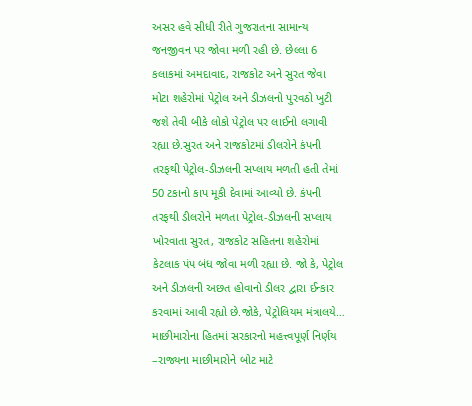અસર હવે સીધી રીતે ગુજરાતના સામાન્ય જનજીવન પર જોવા મળી રહી છે. છેલ્લા 6 કલાકમાં અમદાવાદ, રાજકોટ અને સુરત જેવા મોટા શહેરોમાં પેટ્રોલ અને ડીઝલનો પુરવઠો ખુટી જશે તેવી બીકે લોકો પેટ્રોલ પર લાઈનો લગાવી રહ્યા છે.સુરત અને રાજકોટમાં ડીલરોને કંપની તરફથી પેટ્રોલ-ડીઝલની સપ્લાય મળતી હતી તેમાં 50 ટકાનો કાપ મૂકી દેવામાં આવ્યો છે. કંપની તરફથી ડીલરોને મળતા પેટ્રોલ-ડીઝલની સપ્લાય ખોરવાતા સુરત, રાજકોટ સહિતના શહેરોમાં કેટલાક પંપ બંધ જોવા મળી રહ્યા છે. જો કે, પેટ્રોલ અને ડીઝલની અછત હોવાનો ડીલર દ્વારા ઈન્કાર કરવામાં આવી રહ્યો છે.જોકે, પેટ્રોલિયમ મંત્રાલયે…
માછીમારોના હિતમાં સરકારનો મહત્ત્વપૂર્ણ નિર્ણય –રાજ્યના માછીમારોને બોટ માટે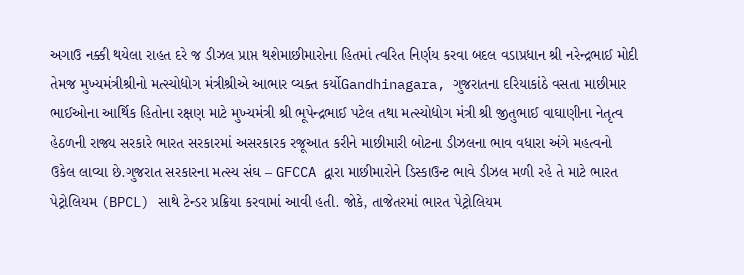અગાઉ નક્કી થયેલા રાહત દરે જ ડીઝલ પ્રાપ્ત થશેમાછીમારોના હિતમાં ત્વરિત નિર્ણય કરવા બદલ વડાપ્રધાન શ્રી નરેન્દ્રભાઈ મોદી તેમજ મુખ્યમંત્રીશ્રીનો મત્સ્યોદ્યોગ મંત્રીશ્રીએ આભાર વ્યક્ત કર્યોGandhinagara, ગુજરાતના દરિયાકાંઠે વસતા માછીમાર ભાઈઓના આર્થિક હિતોના રક્ષણ માટે મુખ્યમંત્રી શ્રી ભૂપેન્દ્રભાઈ પટેલ તથા મત્સ્યોદ્યોગ મંત્રી શ્રી જીતુભાઈ વાઘાણીના નેતૃત્વ હેઠળની રાજ્ય સરકારે ભારત સરકારમાં અસરકારક રજૂઆત કરીને માછીમારી બોટના ડીઝલના ભાવ વધારા અંગે મહત્વનો ઉકેલ લાવ્યા છે.ગુજરાત સરકારના મત્સ્ય સંઘ – GFCCA દ્વારા માછીમારોને ડિસ્કાઉન્ટ ભાવે ડીઝલ મળી રહે તે માટે ભારત પેટ્રોલિયમ (BPCL) સાથે ટેન્ડર પ્રક્રિયા કરવામાં આવી હતી. જોકે, તાજેતરમાં ભારત પેટ્રોલિયમ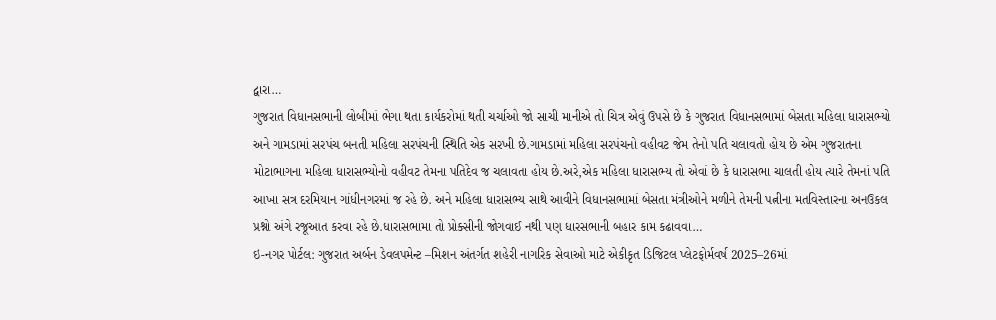દ્વારા…
ગુજરાત વિધાનસભાની લોબીમાં ભેગા થતા કાર્યકરોમાં થતી ચર્ચાઓ જો સાચી માનીએ તો ચિત્ર એવું ઉપસે છે કે ગુજરાત વિધાનસભામાં બેસતા મહિલા ધારાસભ્યો અને ગામડામાં સરપંચ બનતી મહિલા સરપંચની સ્થિતિ એક સરખી છે.ગામડામાં મહિલા સરપંચનો વહીવટ જેમ તેનો પતિ ચલાવતો હોય છે એમ ગુજરાતના મોટાભાગના મહિલા ધારાસભ્યોનો વહીવટ તેમના પતિદેવ જ ચલાવતા હોય છે.અરે,એક મહિલા ધારાસભ્ય તો એવાં છે કે ધારાસભા ચાલતી હોય ત્યારે તેમનાં પતિ આખા સત્ર દરમિયાન ગાંધીનગરમાં જ રહે છે. અને મહિલા ધારાસભ્ય સાથે આવીને વિધાનસભામાં બેસતા મંત્રીઓને મળીને તેમની પત્નીના મતવિસ્તારના અનઉકલ પ્રશ્નો અંગે રજૂઆત કરવા રહે છે.ધારાસભામા તો પ્રોક્સીની જોગવાઈ નથી પણ ધારસભાની બહાર કામ કઢાવવા…
ઇ-નગર પોર્ટલ: ગુજરાત અર્બન ડેવલપમેન્ટ –મિશન અંતર્ગત શહેરી નાગરિક સેવાઓ માટે એકીકૃત ડિજિટલ પ્લેટફોર્મવર્ષ 2025–26માં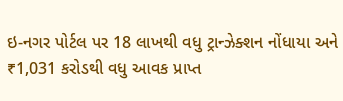ઇ-નગર પોર્ટલ પર 18 લાખથી વધુ ટ્રાન્ઝેક્શન નોંધાયા અને ₹1,031 કરોડથી વધુ આવક પ્રાપ્ત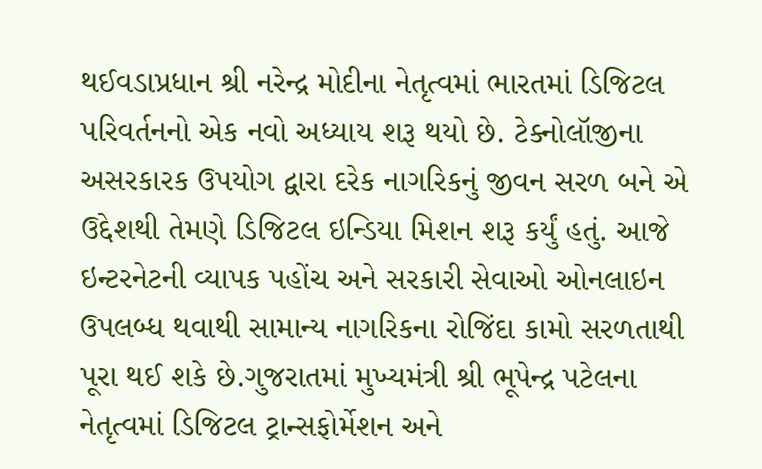થઈવડાપ્રધાન શ્રી નરેન્દ્ર મોદીના નેતૃત્વમાં ભારતમાં ડિજિટલ પરિવર્તનનો એક નવો અધ્યાય શરૂ થયો છે. ટેક્નોલૉજીના અસરકારક ઉપયોગ દ્વારા દરેક નાગરિકનું જીવન સરળ બને એ ઉદ્દેશથી તેમણે ડિજિટલ ઇન્ડિયા મિશન શરૂ કર્યું હતું. આજે ઇન્ટરનેટની વ્યાપક પહોંચ અને સરકારી સેવાઓ ઓનલાઇન ઉપલબ્ધ થવાથી સામાન્ય નાગરિકના રોજિંદા કામો સરળતાથી પૂરા થઈ શકે છે.ગુજરાતમાં મુખ્યમંત્રી શ્રી ભૂપેન્દ્ર પટેલના નેતૃત્વમાં ડિજિટલ ટ્રાન્સફોર્મેશન અને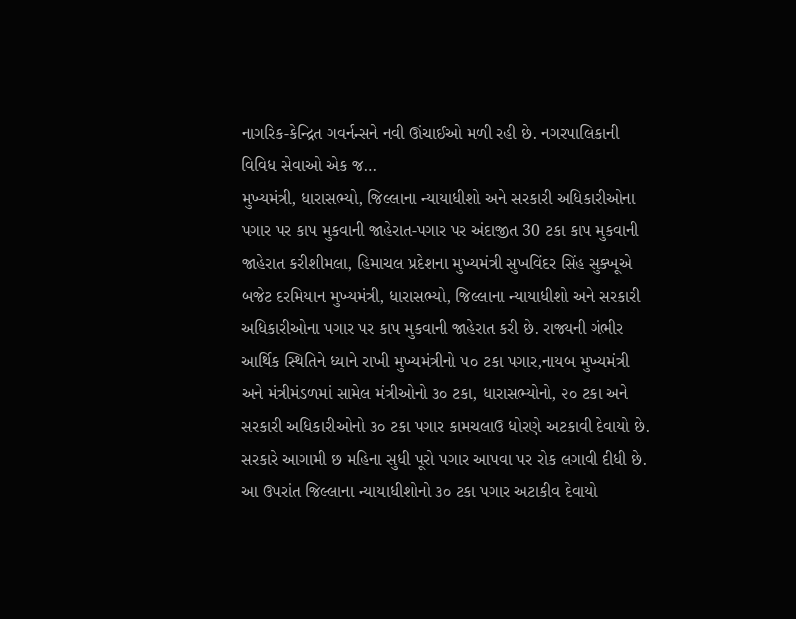નાગરિક-કેન્દ્રિત ગવર્નન્સને નવી ઊંચાઈઓ મળી રહી છે. નગરપાલિકાની વિવિધ સેવાઓ એક જ…
મુખ્યમંત્રી, ધારાસભ્યો, જિલ્લાના ન્યાયાધીશો અને સરકારી અધિકારીઓના પગાર પર કાપ મુકવાની જાહેરાત-પગાર પર અંદાજીત 30 ટકા કાપ મુકવાની જાહેરાત કરીશીમલા, હિમાચલ પ્રદેશના મુખ્યમંત્રી સુખવિંદર સિંહ સુક્ખૂએ બજેટ દરમિયાન મુખ્યમંત્રી, ધારાસભ્યો, જિલ્લાના ન્યાયાધીશો અને સરકારી અધિકારીઓના પગાર પર કાપ મુકવાની જાહેરાત કરી છે. રાજ્યની ગંભીર આર્થિક સ્થિતિને ધ્યાને રાખી મુખ્યમંત્રીનો ૫૦ ટકા પગાર,નાયબ મુખ્યમંત્રી અને મંત્રીમંડળમાં સામેલ મંત્રીઓનો ૩૦ ટકા, ધારાસભ્યોનો, ૨૦ ટકા અને સરકારી અધિકારીઓનો ૩૦ ટકા પગાર કામચલાઉ ધોરણે અટકાવી દેવાયો છે. સરકારે આગામી છ મહિના સુધી પૂરો પગાર આપવા પર રોક લગાવી દીધી છે. આ ઉપરાંત જિલ્લાના ન્યાયાધીશોનો ૩૦ ટકા પગાર અટાકીવ દેવાયો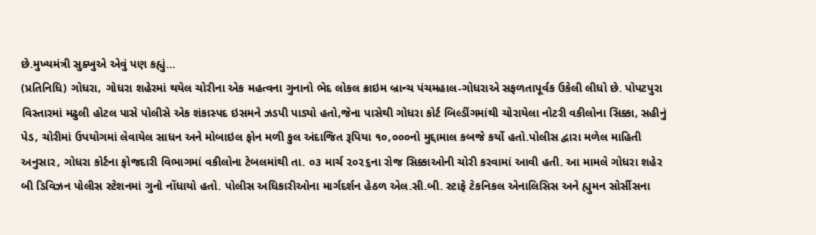છે.મુખ્યમંત્રી સુક્ખુએ એવું પણ કહ્યું…
(પ્રતિનિધિ) ગોધરા, ગોધરા શહેરમાં થયેલ ચોરીના એક મહત્વના ગુનાનો ભેદ લોકલ ક્રાઇમ બ્રાન્ચ પંચમહાલ-ગોધરાએ સફળતાપૂર્વક ઉકેલી લીધો છે. પોપટપુરા વિસ્તારમાં મઢુલી હોટલ પાસે પોલીસે એક શંકાસ્પદ ઇસમને ઝડપી પાડ્યો હતો,જેના પાસેથી ગોધરા કોર્ટ બિલ્ડીંગમાંથી ચોરાયેલા નોટરી વકીલોના સિક્કા, સહીનું પેડ, ચોરીમાં ઉપયોગમાં લેવાયેલ સાધન અને મોબાઇલ ફોન મળી કુલ અંદાજિત રૂપિયા ૧૦,૦૦૦નો મુદ્દામાલ કબજે કર્યો હતો.પોલીસ દ્વારા મળેલ માહિતી અનુસાર, ગોધરા કોર્ટના ફોજદારી વિભાગમાં વકીલોના ટેબલમાંથી તા. ૦૩ માર્ચ ૨૦૨૬ના રોજ સિક્કાઓની ચોરી કરવામાં આવી હતી. આ મામલે ગોધરા શહેર બી ડિવિઝન પોલીસ સ્ટેશનમાં ગુનો નોંધાયો હતો. પોલીસ અધિકારીઓના માર્ગદર્શન હેઠળ એલ.સી.બી. સ્ટાફે ટેકનિકલ એનાલિસિસ અને હ્યુમન સોર્સીસના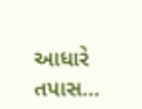આધારે તપાસ…